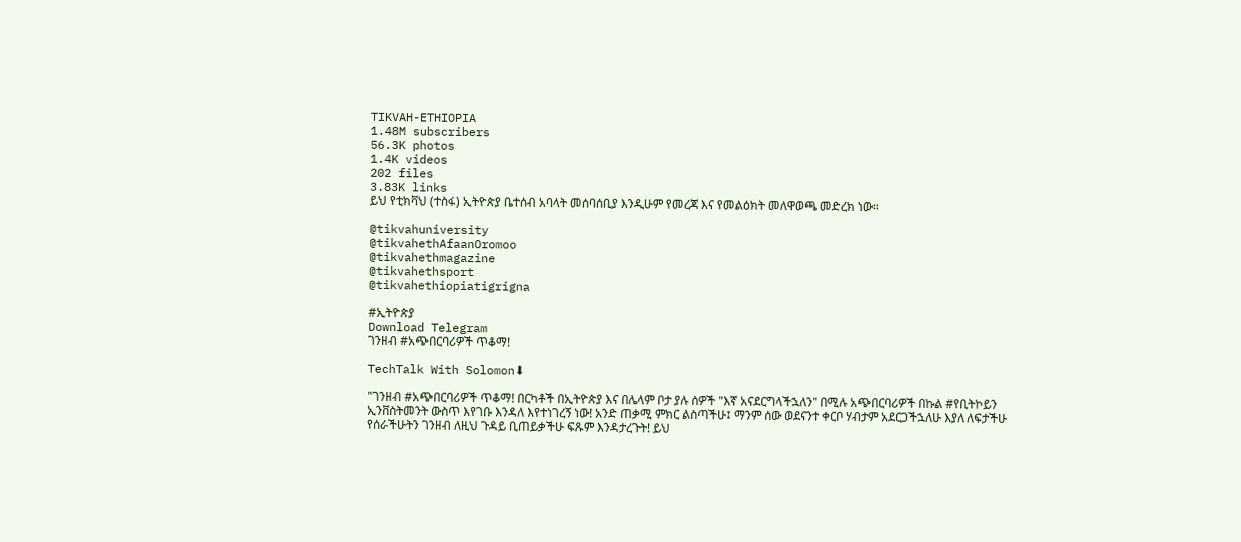TIKVAH-ETHIOPIA
1.48M subscribers
56.3K photos
1.4K videos
202 files
3.83K links
ይህ የቲክቫህ (ተስፋ) ኢትዮጵያ ቤተሰብ አባላት መሰባሰቢያ እንዲሁም የመረጃ እና የመልዕክት መለዋወጫ መድረክ ነው።

@tikvahuniversity
@tikvahethAfaanOromoo
@tikvahethmagazine
@tikvahethsport
@tikvahethiopiatigrigna

#ኢትዮጵያ
Download Telegram
ገንዘብ #አጭበርባሪዎች ጥቆማ!

TechTalk With Solomon⬇

"ገንዘብ #አጭበርባሪዎች ጥቆማ! በርካቶች በኢትዮጵያ እና በሌላም ቦታ ያሉ ሰዎች "እኛ አናደርግላችኋለን" በሚሉ አጭበርባሪዎች በኩል #የቢትኮይን ኢንቨስትመንት ውስጥ እየገቡ እንዳለ እየተነገረኝ ነው! አንድ ጠቃሚ ምክር ልስጣችሁ፤ ማንም ሰው ወደናንተ ቀርቦ ሃብታም አደርጋችኋለሁ እያለ ለፍታችሁ የሰራችሁትን ገንዘብ ለዚህ ጉዳይ ቢጠይቃችሁ ፍጹም እንዳታረጉት! ይህ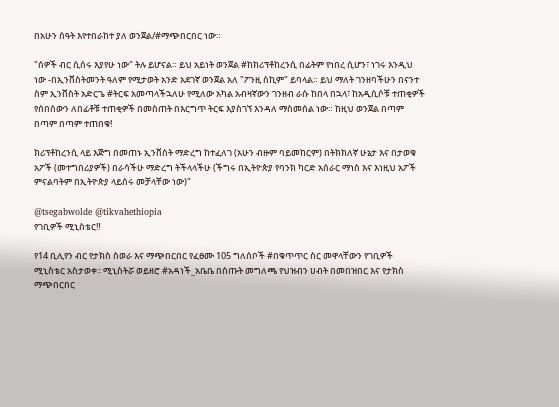በአሁን ሰዓት እየተበራከተ ያለ ወንጀል/#ማጭበርበር ነው።

"ሰዎች ብር ሲሰሩ እያየሁ ነው" ትሉ ይሆናል። ይህ አይነት ወንጀል #ከክሪፕቶከረንሲ በፊትም የነበረ ሲሆን፣ ነገሩ እንዲህ ነው -በኢንቨስትመንት ዓለም የሚታወት አንድ አደገኛ ወንጀል አለ "ፖንዚ ስኪም" ይባላል። ይህ ማለት ገንዘባችሁን በናንተ ስም ኢንቨስት አድርጌ #ትርፍ አመጣላችኋለሁ የሚለው አካል አብዛኛውን ገንዘብ ራሱ ከበላ በኋላ፣ ከአዲሲሶቹ ተጠቂዎች የሰበሰውን ለበፊቶቹ ተጠቂዎች በመስጠት በእርግጥ ትርፍ እያስገኘ እንዳለ ማስመሰል ነው። ከዚህ ወንጀል በጣም በጣም በጣም ተጠበቁ!

ክሪፕቶከረንሲ ላይ እጅግ በመጠኑ ኢንቨስት ማድረግ ከተፈለገ (አሁን ብዙም ባይመከርም) በትክክለኛ ሁኔታ እና በታወቁ አፖች (መተግበሪያዎች) በራሳችሁ ማድረግ ትችላላችሁ (ችግሩ በኢትዮጵያ የባንክ ካርድ አሰራር ማነስ እና እነዚህ አፖች ምናልባትም በኢትዮጵያ ላይሰሩ መቻላቸው ነው)"

@tsegabwolde @tikvahethiopia
የገቢዎች ሚኒስቴር‼

የ14 ቢሊየን ብር የታክስ ስወራ እና ማጭበርበር የፈፀሙ 105 ግለሰቦች #በቁጥጥር ስር መዋላቸውን የገቢዎች ሚኒስቴር አስታወቀ፡፡ ሚኒስትሯ ወይዘሮ #አዳነች_አቤቤ በሰጡት መግለጫ የህዝብን ሀብት በመበዝበር እና የታክስ ማጭበርበር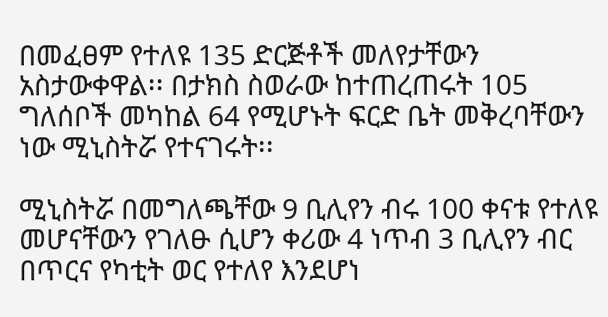በመፈፀም የተለዩ 135 ድርጅቶች መለየታቸውን አስታውቀዋል፡፡ በታክስ ስወራው ከተጠረጠሩት 105 ግለሰቦች መካከል 64 የሚሆኑት ፍርድ ቤት መቅረባቸውን ነው ሚኒስትሯ የተናገሩት፡፡

ሚኒስትሯ በመግለጫቸው 9 ቢሊየን ብሩ 100 ቀናቱ የተለዩ መሆናቸውን የገለፁ ሲሆን ቀሪው 4 ነጥብ 3 ቢሊየን ብር በጥርና የካቲት ወር የተለየ እንደሆነ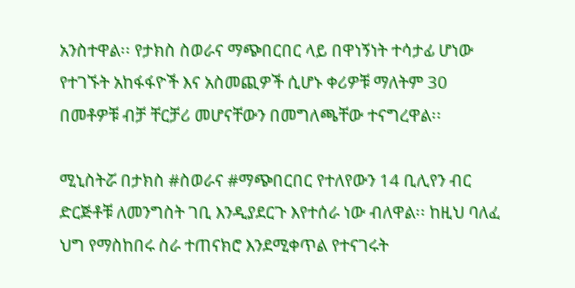አንስተዋል፡፡ የታክስ ስወራና ማጭበርበር ላይ በዋነኝነት ተሳታፊ ሆነው የተገኙት አከፋፋዮች እና አስመጪዎች ሲሆኑ ቀሪዎቹ ማለትም 30 በመቶዎቹ ብቻ ቸርቻሪ መሆናቸውን በመግለጫቸው ተናግረዋል፡፡

ሚኒስትሯ በታክስ #ስወራና #ማጭበርበር የተለየውን 14 ቢሊየን ብር ድርጅቶቹ ለመንግስት ገቢ እንዲያደርጉ እየተሰራ ነው ብለዋል፡፡ ከዚህ ባለፈ ህግ የማስከበሩ ስራ ተጠናክሮ እንደሚቀጥል የተናገሩት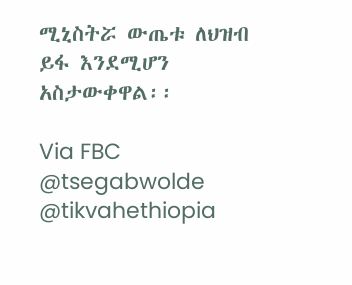ሚኒስትሯ ውጤቱ ለህዝብ ይፋ እንደሚሆን አስታውቀዋል፡፡

Via FBC
@tsegabwolde @tikvahethiopia